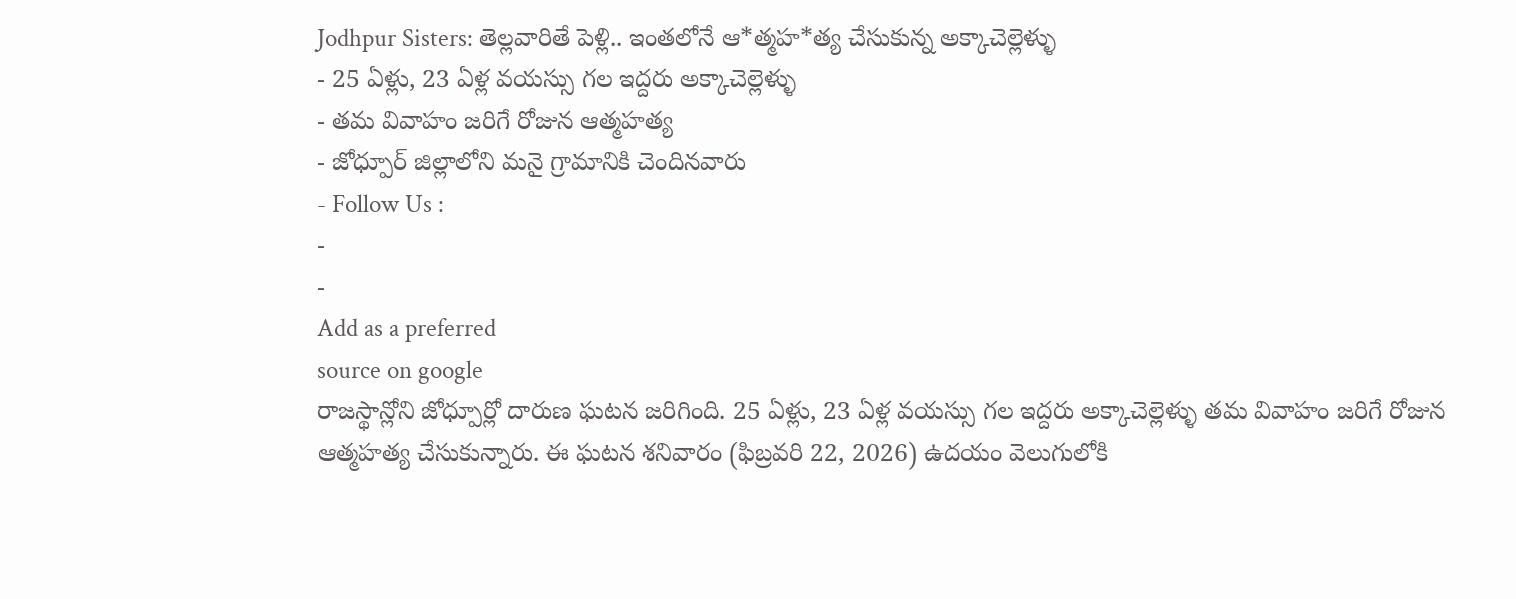Jodhpur Sisters: తెల్లవారితే పెళ్లి.. ఇంతలోనే ఆ*త్మహ*త్య చేసుకున్న అక్కాచెల్లెళ్ళు
- 25 ఏళ్లు, 23 ఏళ్ల వయస్సు గల ఇద్దరు అక్కాచెల్లెళ్ళు
- తమ వివాహం జరిగే రోజున ఆత్మహత్య
- జోధ్పూర్ జిల్లాలోని మనై గ్రామానికి చెందినవారు
- Follow Us :
-
-
Add as a preferred
source on google
రాజస్థాన్లోని జోధ్పూర్లో దారుణ ఘటన జరిగింది. 25 ఏళ్లు, 23 ఏళ్ల వయస్సు గల ఇద్దరు అక్కాచెల్లెళ్ళు తమ వివాహం జరిగే రోజున ఆత్మహత్య చేసుకున్నారు. ఈ ఘటన శనివారం (ఫిబ్రవరి 22, 2026) ఉదయం వెలుగులోకి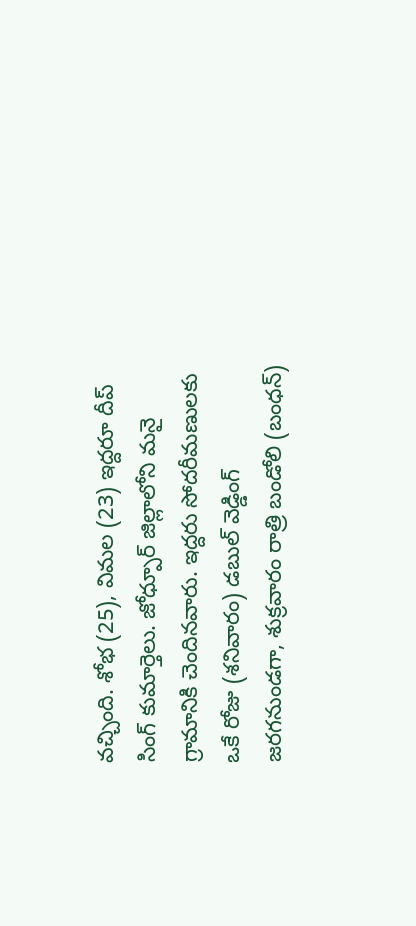వచ్చింది. శోభ (25), విమల (23) ఇద్దరూ దీప్ సింగ్ కుమార్తెలు. జోధ్పూర్ జిల్లాలోని మనై గ్రామానికి చెందినవారు. ఇద్దరు సోదరీమణులకు ఒకే రోజు (శనివారం) డబుల్ వెడ్డింగ్ జరగనుండగా, శుక్రవారం రాత్రి బండోలి (బంధన్)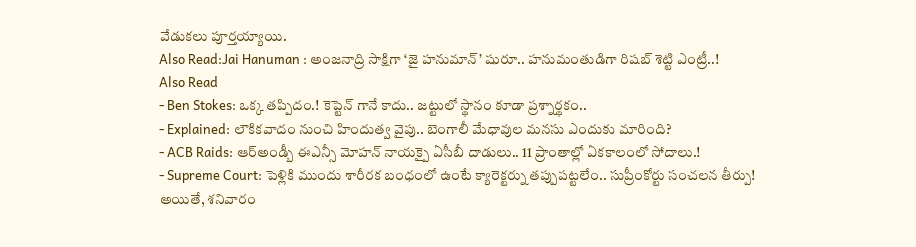వేడుకలు పూర్తయ్యాయి.
Also Read:Jai Hanuman : అంజనాద్రి సాక్షిగా ‘జై హనుమాన్’ షురూ.. హనుమంతుడిగా రిషబ్ శెట్టి ఎంట్రీ..!
Also Read
- Ben Stokes: ఒక్క తప్పిదం.! కెప్టెన్ గానే కాదు.. జట్టులో స్థానం కూడా ప్రశ్నార్థకం..
- Explained: లౌకికవాదం నుంచి హిందుత్వ వైపు.. బెంగాలీ మేధావుల మనసు ఎందుకు మారింది?
- ACB Raids: ఆర్అండ్బీ ఈఎన్సీ మోహన్ నాయక్పై ఏసీబీ దాడులు.. 11 ప్రాంతాల్లో ఏకకాలంలో సోదాలు.!
- Supreme Court: పెళ్లికి ముందు శారీరక బంధంలో ఉంటే క్యారెక్టర్ను తప్పుపట్టలేం.. సుప్రీంకోర్టు సంచలన తీర్పు!
అయితే, శనివారం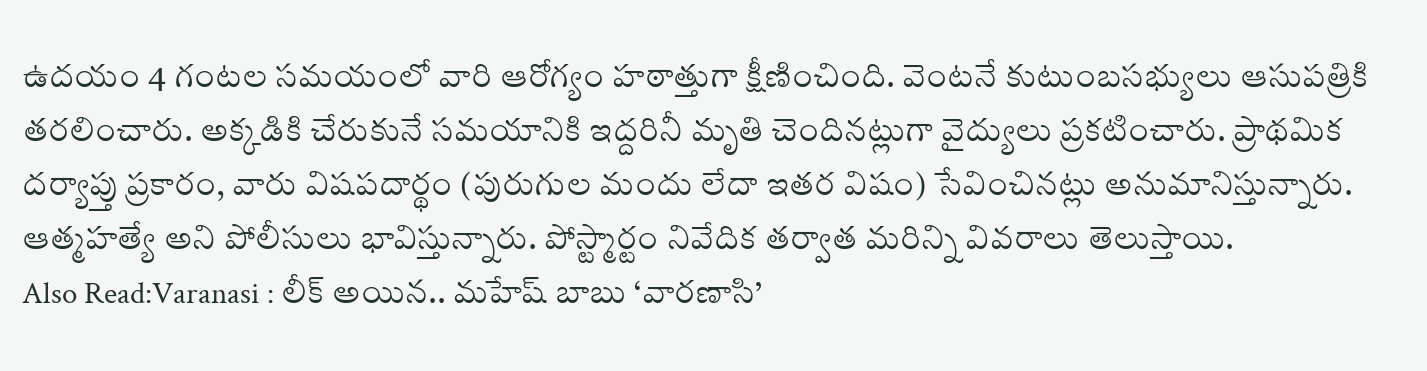ఉదయం 4 గంటల సమయంలో వారి ఆరోగ్యం హఠాత్తుగా క్షీణించింది. వెంటనే కుటుంబసభ్యులు ఆసుపత్రికి తరలించారు. అక్కడికి చేరుకునే సమయానికి ఇద్దరినీ మృతి చెందినట్లుగా వైద్యులు ప్రకటించారు. ప్రాథమిక దర్యాప్తు ప్రకారం, వారు విషపదార్థం (పురుగుల మందు లేదా ఇతర విషం) సేవించినట్లు అనుమానిస్తున్నారు. ఆత్మహత్యే అని పోలీసులు భావిస్తున్నారు. పోస్ట్మార్టం నివేదిక తర్వాత మరిన్ని వివరాలు తెలుస్తాయి.
Also Read:Varanasi : లీక్ అయిన.. మహేష్ బాబు ‘వారణాసి’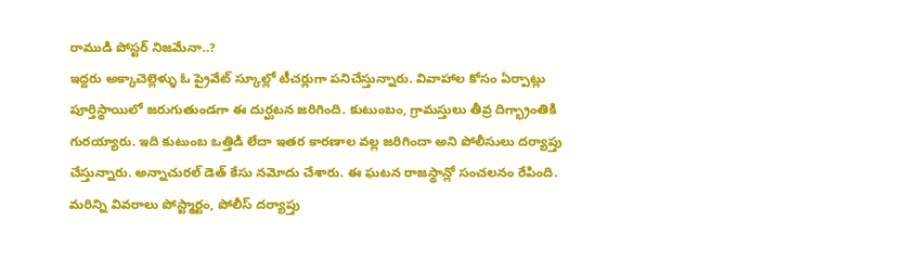రాముడి పోస్టర్ నిజమేనా..?
ఇద్దరు అక్కాచెల్లెళ్ళు ఓ ప్రైవేట్ స్కూల్లో టీచర్లుగా పనిచేస్తున్నారు. వివాహాల కోసం ఏర్పాట్లు పూర్తిస్థాయిలో జరుగుతుండగా ఈ దుర్ఘటన జరిగింది. కుటుంబం, గ్రామస్తులు తీవ్ర దిగ్భ్రాంతికి గురయ్యారు. ఇది కుటుంబ ఒత్తిడి లేదా ఇతర కారణాల వల్ల జరిగిందా అని పోలీసులు దర్యాప్తు చేస్తున్నారు. అన్నాచురల్ డెత్ కేసు నమోదు చేశారు. ఈ ఘటన రాజస్థాన్లో సంచలనం రేపింది. మరిన్ని వివరాలు పోస్ట్మార్టం, పోలీస్ దర్యాప్తు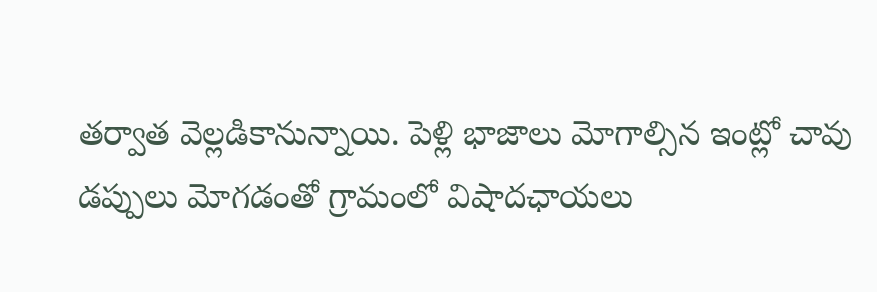తర్వాత వెల్లడికానున్నాయి. పెళ్లి భాజాలు మోగాల్సిన ఇంట్లో చావు డప్పులు మోగడంతో గ్రామంలో విషాదఛాయలు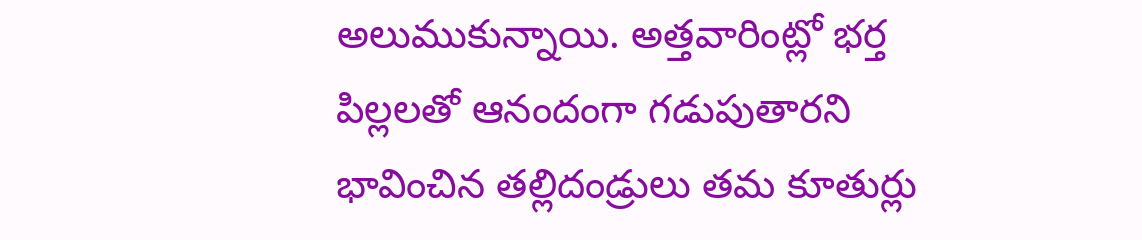అలుముకున్నాయి. అత్తవారింట్లో భర్త పిల్లలతో ఆనందంగా గడుపుతారని భావించిన తల్లిదండ్రులు తమ కూతుర్లు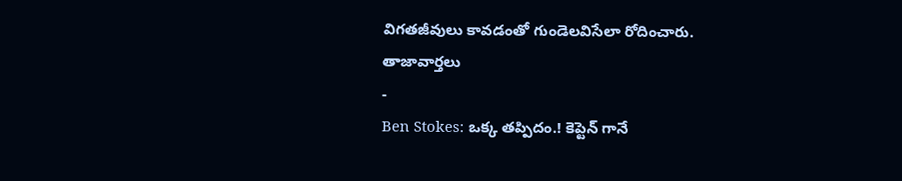విగతజీవులు కావడంతో గుండెలవిసేలా రోదించారు.
తాజావార్తలు
-
Ben Stokes: ఒక్క తప్పిదం.! కెప్టెన్ గానే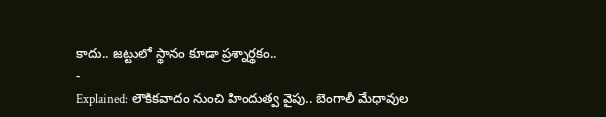కాదు.. జట్టులో స్థానం కూడా ప్రశ్నార్థకం..
-
Explained: లౌకికవాదం నుంచి హిందుత్వ వైపు.. బెంగాలీ మేధావుల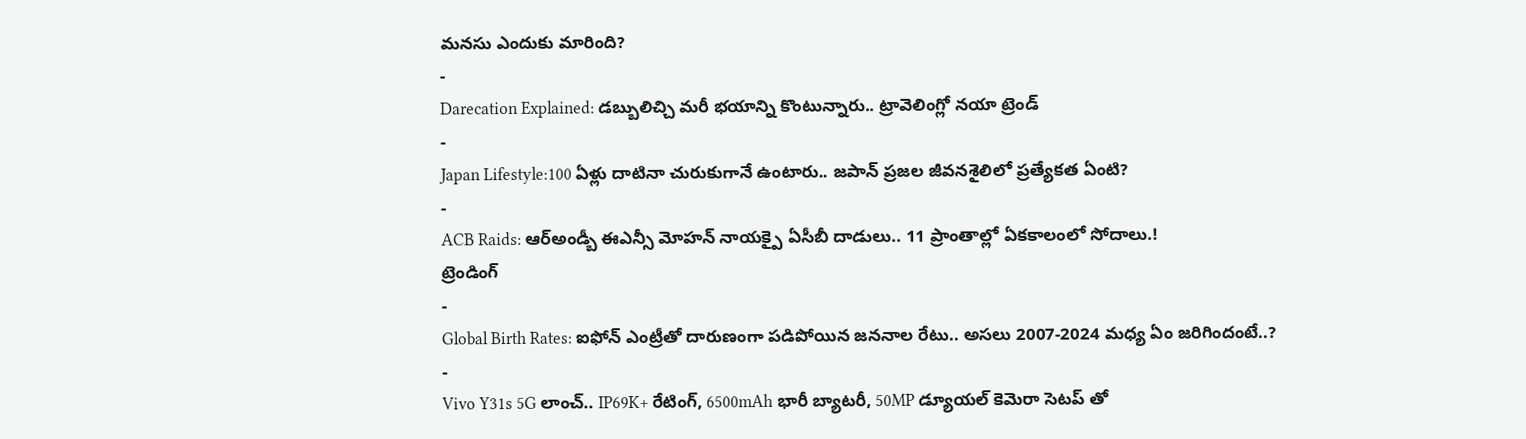మనసు ఎందుకు మారింది?
-
Darecation Explained: డబ్బులిచ్చి మరీ భయాన్ని కొంటున్నారు.. ట్రావెలింగ్లో నయా ట్రెండ్
-
Japan Lifestyle:100 ఏళ్లు దాటినా చురుకుగానే ఉంటారు.. జపాన్ ప్రజల జీవనశైలిలో ప్రత్యేకత ఏంటి?
-
ACB Raids: ఆర్అండ్బీ ఈఎన్సీ మోహన్ నాయక్పై ఏసీబీ దాడులు.. 11 ప్రాంతాల్లో ఏకకాలంలో సోదాలు.!
ట్రెండింగ్
-
Global Birth Rates: ఐఫోన్ ఎంట్రీతో దారుణంగా పడిపోయిన జననాల రేటు.. అసలు 2007-2024 మధ్య ఏం జరిగిందంటే..?
-
Vivo Y31s 5G లాంచ్.. IP69K+ రేటింగ్, 6500mAh భారీ బ్యాటరీ, 50MP డ్యూయల్ కెమెరా సెటప్ తో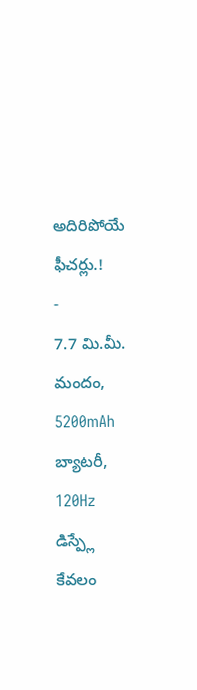అదిరిపోయే ఫీచర్లు.!
-
7.7 మి.మీ. మందం, 5200mAh బ్యాటరీ, 120Hz డిస్ప్లే కేవలం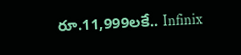రూ.11,999లకే.. Infinix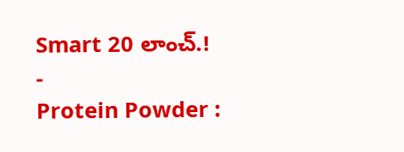Smart 20 లాంచ్.!
-
Protein Powder :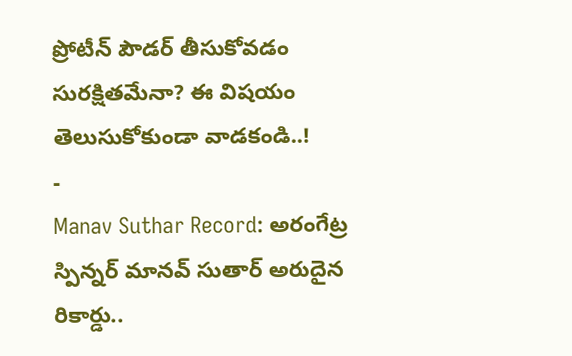ప్రోటీన్ పౌడర్ తీసుకోవడం సురక్షితమేనా? ఈ విషయం తెలుసుకోకుండా వాడకండి..!
-
Manav Suthar Record: అరంగేట్ర స్పిన్నర్ మానవ్ సుతార్ అరుదైన రికార్డు..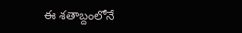ఈ శతాబ్దంలోనే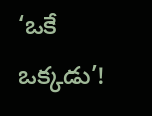‘ఒకే ఒక్కడు’!